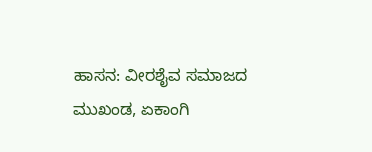ಹಾಸನ: ವೀರಶೈವ ಸಮಾಜದ ಮುಖಂಡ, ಏಕಾಂಗಿ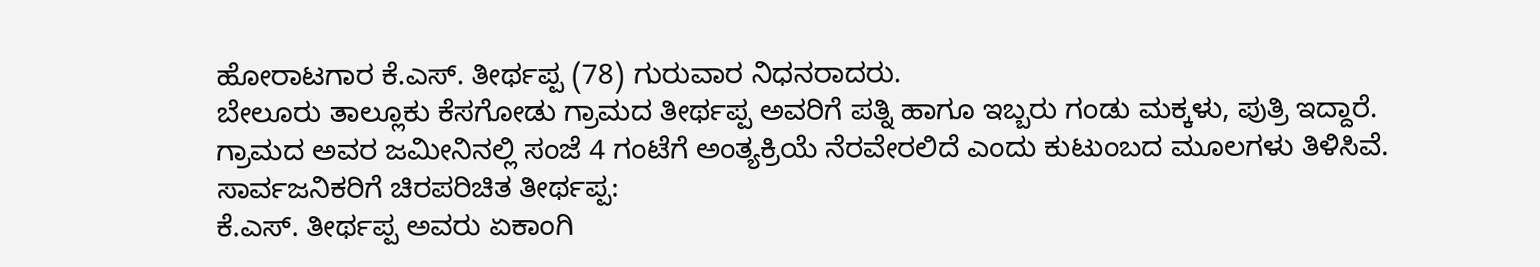ಹೋರಾಟಗಾರ ಕೆ.ಎಸ್. ತೀರ್ಥಪ್ಪ (78) ಗುರುವಾರ ನಿಧನರಾದರು.
ಬೇಲೂರು ತಾಲ್ಲೂಕು ಕೆಸಗೋಡು ಗ್ರಾಮದ ತೀರ್ಥಪ್ಪ ಅವರಿಗೆ ಪತ್ನಿ ಹಾಗೂ ಇಬ್ಬರು ಗಂಡು ಮಕ್ಕಳು, ಪುತ್ರಿ ಇದ್ದಾರೆ.
ಗ್ರಾಮದ ಅವರ ಜಮೀನಿನಲ್ಲಿ ಸಂಜೆ 4 ಗಂಟೆಗೆ ಅಂತ್ಯಕ್ರಿಯೆ ನೆರವೇರಲಿದೆ ಎಂದು ಕುಟುಂಬದ ಮೂಲಗಳು ತಿಳಿಸಿವೆ.
ಸಾರ್ವಜನಿಕರಿಗೆ ಚಿರಪರಿಚಿತ ತೀರ್ಥಪ್ಪ:
ಕೆ.ಎಸ್. ತೀರ್ಥಪ್ಪ ಅವರು ಏಕಾಂಗಿ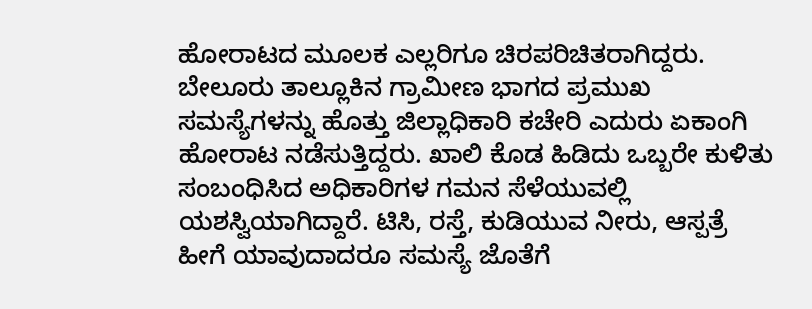ಹೋರಾಟದ ಮೂಲಕ ಎಲ್ಲರಿಗೂ ಚಿರಪರಿಚಿತರಾಗಿದ್ದರು. ಬೇಲೂರು ತಾಲ್ಲೂಕಿನ ಗ್ರಾಮೀಣ ಭಾಗದ ಪ್ರಮುಖ ಸಮಸ್ಯೆಗಳನ್ನು ಹೊತ್ತು ಜಿಲ್ಲಾಧಿಕಾರಿ ಕಚೇರಿ ಎದುರು ಏಕಾಂಗಿ ಹೋರಾಟ ನಡೆಸುತ್ತಿದ್ದರು. ಖಾಲಿ ಕೊಡ ಹಿಡಿದು ಒಬ್ಬರೇ ಕುಳಿತು ಸಂಬಂಧಿಸಿದ ಅಧಿಕಾರಿಗಳ ಗಮನ ಸೆಳೆಯುವಲ್ಲಿ ಯಶಸ್ವಿಯಾಗಿದ್ದಾರೆ. ಟಿಸಿ, ರಸ್ತೆ, ಕುಡಿಯುವ ನೀರು, ಆಸ್ಪತ್ರೆ ಹೀಗೆ ಯಾವುದಾದರೂ ಸಮಸ್ಯೆ ಜೊತೆಗೆ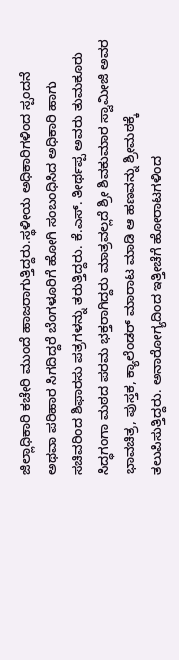ಜಿಲ್ಲಾಧಿಕಾರಿ ಕಚೇರಿ ಮುಂದೆ ಹಾಜರಾಗುತ್ತಿದ್ದರು.ಸ್ಥಳೀಯ ಅಧಿಕಾರಿಗಳಿಂದ ಸ್ಪಂದನೆ ಅಥವಾ ಪರಿಹಾರ ಸಿಗದಿದ್ದರೆ ಬೆಂಗಳೂರಿಗೆ ಹೋಗಿ ಸಂಬಂಧಿಸಿದ ಅಧಿಕಾರಿ ಹಾಗು ಸಚಿವರಿಂದ ಶಿಫಾರಸು ಪತ್ರಗಳನ್ನು ತರುತ್ತಿದ್ದರು. ಕೆ.ಎಸ್. ತೀರ್ಥಪ್ಪ ಅವರು ತುಮಕೂರು ಸಿದ್ಧಗಂಗಾ ಮಠದ ಪರಮ ಭಕ್ತರಾಗಿದ್ದರು ಮಾತ್ರವಲ್ಲದೆ ಶ್ರೀ ಶಿವಕುಮಾರ ಸ್ವಾಮೀಜಿ ಅವರ ಭಾವಚಿತ್ರ, ಪುಸ್ತಕ, ಕ್ಯಾಲೆಂಡರ್ ಮಾರಾಟ ಮಾಡಿ ಆ ಹಣವನ್ನು ಶ್ರೀಮಠಕ್ಕೆ ತಲುಪಿಸುತ್ತಿದ್ದರು. ಅನಾರೋಗ್ಯದಿಂದ ಇತ್ತೀಚೆಗೆ ಹೋರಾಟಗಳಿಂದ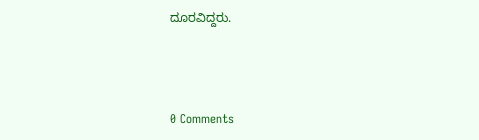ದೂರವಿದ್ದರು.



0 Comments